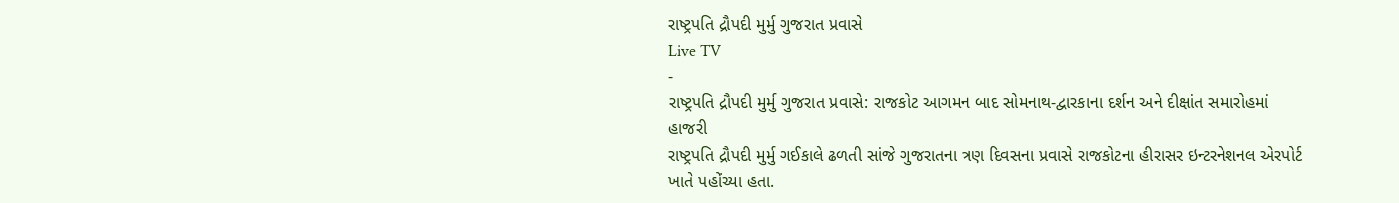રાષ્ટ્રપતિ દ્રૌપદી મુર્મુ ગુજરાત પ્રવાસે
Live TV
-
રાષ્ટ્રપતિ દ્રૌપદી મુર્મુ ગુજરાત પ્રવાસે: રાજકોટ આગમન બાદ સોમનાથ-દ્વારકાના દર્શન અને દીક્ષાંત સમારોહમાં હાજરી
રાષ્ટ્રપતિ દ્રૌપદી મુર્મુ ગઈકાલે ઢળતી સાંજે ગુજરાતના ત્રણ દિવસના પ્રવાસે રાજકોટના હીરાસર ઇન્ટરનેશનલ એરપોર્ટ ખાતે પહોંચ્યા હતા.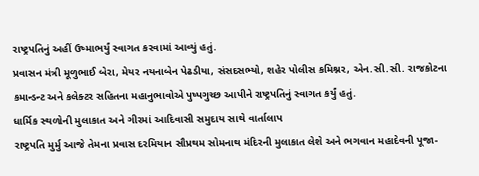રાષ્ટ્રપતિનું અહીં ઉષ્માભર્યું સ્વાગત કરવામાં આવ્યું હતું.
પ્રવાસન મંત્રી મૂળુભાઈ બેરા, મેયર નયનાબેન પેઢડીયા, સંસદસભ્યો, શહેર પોલીસ કમિશ્નર, એન.સી.સી. રાજકોટના કમાન્ડન્ટ અને કલેક્ટર સહિતના મહાનુભાવોએ પુષ્પગુચ્છ આપીને રાષ્ટ્રપતિનું સ્વાગત કર્યું હતું.
ધાર્મિક સ્થળોની મુલાકાત અને ગીરમાં આદિવાસી સમુદાય સાથે વાર્તાલાપ
રાષ્ટ્રપતિ મુર્મુ આજે તેમના પ્રવાસ દરમિયાન સૌપ્રથમ સોમનાથ મંદિરની મુલાકાત લેશે અને ભગવાન મહાદેવની પૂજા-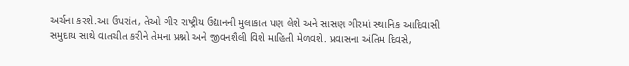અર્ચના કરશે.આ ઉપરાંત, તેઓ ગીર રાષ્ટ્રીય ઉદ્યાનની મુલાકાત પણ લેશે અને સાસણ ગીરમાં સ્થાનિક આદિવાસી સમુદાય સાથે વાતચીત કરીને તેમના પ્રશ્નો અને જીવનશૈલી વિશે માહિતી મેળવશે. પ્રવાસના અંતિમ દિવસે,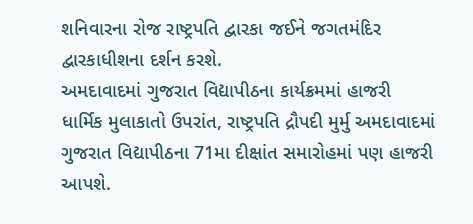શનિવારના રોજ રાષ્ટ્રપતિ દ્વારકા જઈને જગતમંદિર દ્વારકાધીશના દર્શન કરશે.
અમદાવાદમાં ગુજરાત વિદ્યાપીઠના કાર્યક્રમમાં હાજરી
ધાર્મિક મુલાકાતો ઉપરાંત, રાષ્ટ્રપતિ દ્રૌપદી મુર્મુ અમદાવાદમાં ગુજરાત વિદ્યાપીઠના 71મા દીક્ષાંત સમારોહમાં પણ હાજરી આપશે.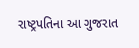રાષ્ટ્રપતિના આ ગુજરાત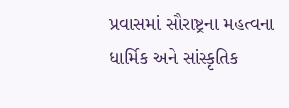પ્રવાસમાં સૌરાષ્ટ્રના મહત્વના ધાર્મિક અને સાંસ્કૃતિક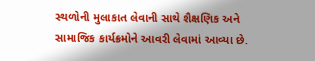સ્થળોની મુલાકાત લેવાની સાથે શૈક્ષણિક અને સામાજિક કાર્યક્રમોને આવરી લેવામાં આવ્યા છે.